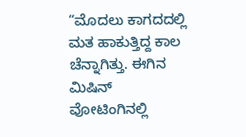“ಮೊದಲು ಕಾಗದದಲ್ಲಿ ಮತ ಹಾಕುತ್ತಿದ್ದ ಕಾಲ ಚೆನ್ನಾಗಿತ್ತು. ಈಗಿನ ಮಿಷಿನ್ ವೋಟಿಂಗಿನಲ್ಲಿ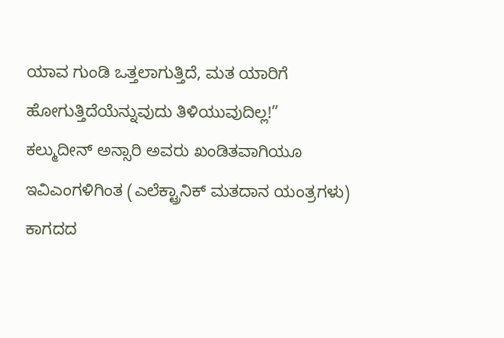ಯಾವ ಗುಂಡಿ ಒತ್ತಲಾಗುತ್ತಿದೆ, ಮತ ಯಾರಿಗೆ ಹೋಗುತ್ತಿದೆಯೆನ್ನುವುದು ತಿಳಿಯುವುದಿಲ್ಲ!”
ಕಲ್ಮುದೀನ್ ಅನ್ಸಾರಿ ಅವರು ಖಂಡಿತವಾಗಿಯೂ ಇವಿಎಂಗಳಿಗಿಂತ (ಎಲೆಕ್ಟ್ರಾನಿಕ್ ಮತದಾನ ಯಂತ್ರಗಳು) ಕಾಗದದ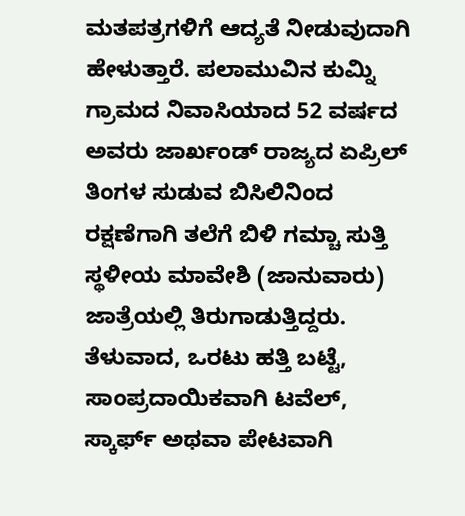ಮತಪತ್ರಗಳಿಗೆ ಆದ್ಯತೆ ನೀಡುವುದಾಗಿ ಹೇಳುತ್ತಾರೆ. ಪಲಾಮುವಿನ ಕುಮ್ನಿ ಗ್ರಾಮದ ನಿವಾಸಿಯಾದ 52 ವರ್ಷದ ಅವರು ಜಾರ್ಖಂಡ್ ರಾಜ್ಯದ ಏಪ್ರಿಲ್ ತಿಂಗಳ ಸುಡುವ ಬಿಸಿಲಿನಿಂದ ರಕ್ಷಣೆಗಾಗಿ ತಲೆಗೆ ಬಿಳಿ ಗಮ್ಚಾ ಸುತ್ತಿ ಸ್ಥಳೀಯ ಮಾವೇಶಿ (ಜಾನುವಾರು) ಜಾತ್ರೆಯಲ್ಲಿ ತಿರುಗಾಡುತ್ತಿದ್ದರು. ತೆಳುವಾದ, ಒರಟು ಹತ್ತಿ ಬಟ್ಟೆ, ಸಾಂಪ್ರದಾಯಿಕವಾಗಿ ಟವೆಲ್, ಸ್ಕಾರ್ಫ್ ಅಥವಾ ಪೇಟವಾಗಿ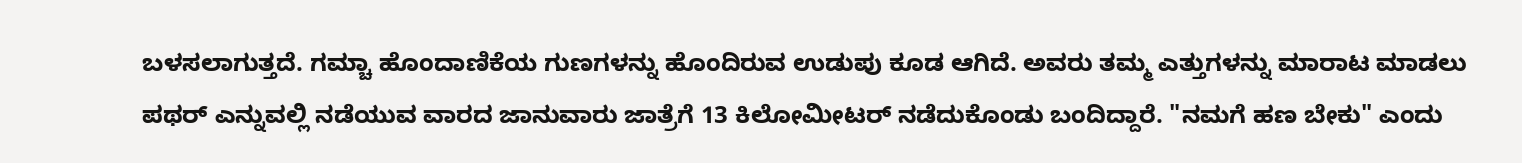ಬಳಸಲಾಗುತ್ತದೆ. ಗಮ್ಚಾ ಹೊಂದಾಣಿಕೆಯ ಗುಣಗಳನ್ನು ಹೊಂದಿರುವ ಉಡುಪು ಕೂಡ ಆಗಿದೆ. ಅವರು ತಮ್ಮ ಎತ್ತುಗಳನ್ನು ಮಾರಾಟ ಮಾಡಲು ಪಥರ್ ಎನ್ನುವಲ್ಲಿ ನಡೆಯುವ ವಾರದ ಜಾನುವಾರು ಜಾತ್ರೆಗೆ 13 ಕಿಲೋಮೀಟರ್ ನಡೆದುಕೊಂಡು ಬಂದಿದ್ದಾರೆ. "ನಮಗೆ ಹಣ ಬೇಕು" ಎಂದು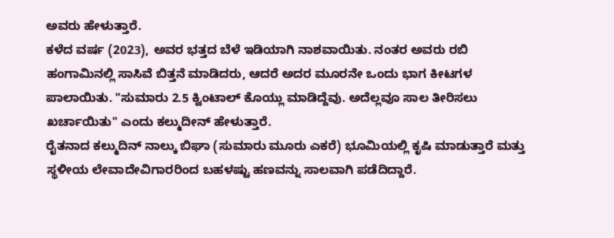ಅವರು ಹೇಳುತ್ತಾರೆ.
ಕಳೆದ ವರ್ಷ (2023), ಅವರ ಭತ್ತದ ಬೆಳೆ ಇಡಿಯಾಗಿ ನಾಶವಾಯಿತು. ನಂತರ ಅವರು ರಬಿ ಹಂಗಾಮಿನಲ್ಲಿ ಸಾಸಿವೆ ಬಿತ್ತನೆ ಮಾಡಿದರು, ಆದರೆ ಅದರ ಮೂರನೇ ಒಂದು ಭಾಗ ಕೀಟಗಳ ಪಾಲಾಯಿತು. "ಸುಮಾರು 2.5 ಕ್ವಿಂಟಾಲ್ ಕೊಯ್ಲು ಮಾಡಿದ್ದೆವು. ಅದೆಲ್ಲವೂ ಸಾಲ ತೀರಿಸಲು ಖರ್ಚಾಯಿತು" ಎಂದು ಕಲ್ಮುದೀನ್ ಹೇಳುತ್ತಾರೆ.
ರೈತನಾದ ಕಲ್ಮುದಿನ್ ನಾಲ್ಕು ಬಿಘಾ (ಸುಮಾರು ಮೂರು ಎಕರೆ) ಭೂಮಿಯಲ್ಲಿ ಕೃಷಿ ಮಾಡುತ್ತಾರೆ ಮತ್ತು ಸ್ಥಳೀಯ ಲೇವಾದೇವಿಗಾರರಿಂದ ಬಹಳಷ್ಟು ಹಣವನ್ನು ಸಾಲವಾಗಿ ಪಡೆದಿದ್ದಾರೆ.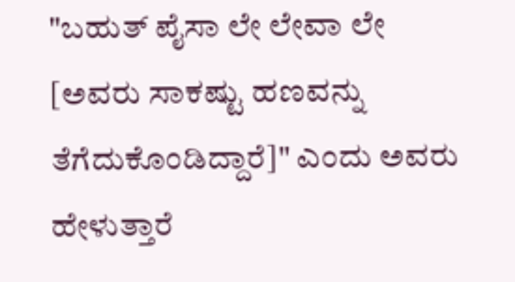"ಬಹುತ್ ಪೈಸಾ ಲೇ ಲೇವಾ ಲೇ [ಅವರು ಸಾಕಷ್ಟು ಹಣವನ್ನು ತೆಗೆದುಕೊಂಡಿದ್ದಾರೆ]" ಎಂದು ಅವರು ಹೇಳುತ್ತಾರೆ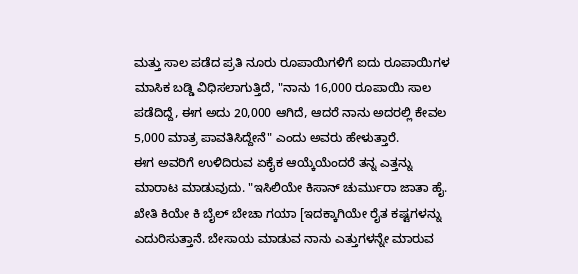ಮತ್ತು ಸಾಲ ಪಡೆದ ಪ್ರತಿ ನೂರು ರೂಪಾಯಿಗಳಿಗೆ ಐದು ರೂಪಾಯಿಗಳ ಮಾಸಿಕ ಬಡ್ಡಿ ವಿಧಿಸಲಾಗುತ್ತಿದೆ, "ನಾನು 16,000 ರೂಪಾಯಿ ಸಾಲ ಪಡೆದಿದ್ದೆ, ಈಗ ಅದು 20,000 ಆಗಿದೆ, ಆದರೆ ನಾನು ಅದರಲ್ಲಿ ಕೇವಲ 5,000 ಮಾತ್ರ ಪಾವತಿಸಿದ್ದೇನೆ" ಎಂದು ಅವರು ಹೇಳುತ್ತಾರೆ.
ಈಗ ಅವರಿಗೆ ಉಳಿದಿರುವ ಏಕೈಕ ಆಯ್ಕೆಯೆಂದರೆ ತನ್ನ ಎತ್ತನ್ನು ಮಾರಾಟ ಮಾಡುವುದು. "ಇಸಿಲಿಯೇ ಕಿಸಾನ್ ಚುರ್ಮುರಾ ಜಾತಾ ಹೈ. ಖೇತಿ ಕಿಯೇ ಕಿ ಬೈಲ್ ಬೇಚಾ ಗಯಾ [ಇದಕ್ಕಾಗಿಯೇ ರೈತ ಕಷ್ಟಗಳನ್ನು ಎದುರಿಸುತ್ತಾನೆ. ಬೇಸಾಯ ಮಾಡುವ ನಾನು ಎತ್ತುಗಳನ್ನೇ ಮಾರುವ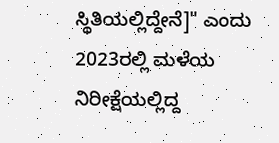ಸ್ಥಿತಿಯಲ್ಲಿದ್ದೇನೆ]" ಎಂದು 2023ರಲ್ಲಿ ಮಳೆಯ ನಿರೀಕ್ಷೆಯಲ್ಲಿದ್ದ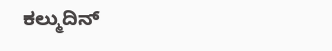ಕಲ್ಮುದಿನ್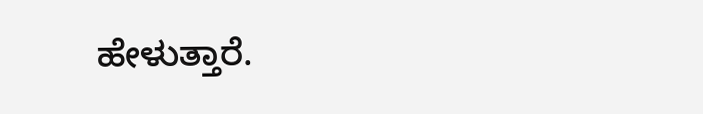ಹೇಳುತ್ತಾರೆ.